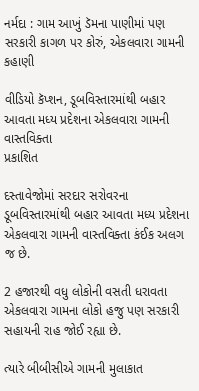નર્મદા : ગામ આખું ડૅમના પાણીમાં પણ સરકારી કાગળ પર કોરું, એકલવારા ગામની કહાણી

વીડિયો કૅપ્શન, ડૂબવિસ્તારમાંથી બહાર આવતા મધ્ય પ્રદેશના એકલવારા ગામની વાસ્તવિક્તા
પ્રકાશિત

દસ્તાવેજોમાં સરદાર સરોવરના ડૂબવિસ્તારમાંથી બહાર આવતા મધ્ય પ્રદેશના એકલવારા ગામની વાસ્તવિક્તા કંઈક અલગ જ છે.

2 હજારથી વધુ લોકોની વસતી ધરાવતા એકલવારા ગામના લોકો હજુ પણ સરકારી સહાયની રાહ જોઈ રહ્યા છે.

ત્યારે બીબીસીએ ગામની મુલાકાત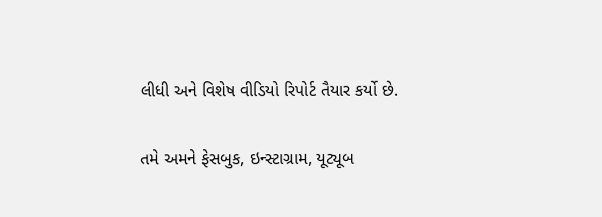લીધી અને વિશેષ વીડિયો રિપોર્ટ તૈયાર કર્યો છે.

તમે અમને ફેસબુક, ઇન્સ્ટાગ્રામ, યૂટ્યૂબ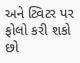અને ટ્વિટર પર ફોલો કરી શકો છો